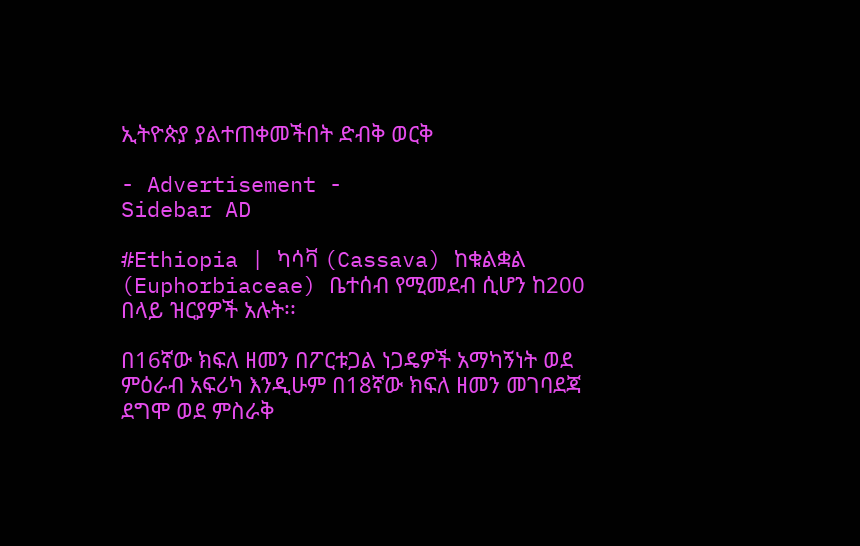ኢትዮጵያ ያልተጠቀመችበት ድብቅ ወርቅ

- Advertisement -
Sidebar AD

#Ethiopia | ካሳቫ (Cassava) ከቁልቋል (Euphorbiaceae) ቤተሰብ የሚመደብ ሲሆን ከ200 በላይ ዝርያዎች አሉት፡፡

በ16ኛው ክፍለ ዘመን በፖርቱጋል ነጋዴዎች አማካኝነት ወደ ምዕራብ አፍሪካ እንዲሁም በ18ኛው ክፍለ ዘመን መገባደጃ ደግሞ ወደ ምስራቅ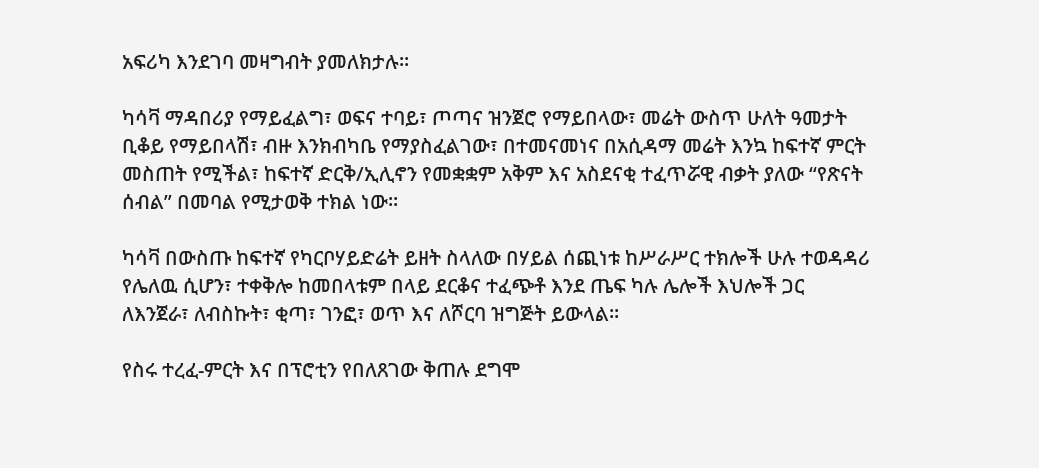አፍሪካ እንደገባ መዛግብት ያመለክታሉ፡፡

ካሳቫ ማዳበሪያ የማይፈልግ፣ ወፍና ተባይ፣ ጦጣና ዝንጀሮ የማይበላው፣ መሬት ውስጥ ሁለት ዓመታት ቢቆይ የማይበላሽ፣ ብዙ እንክብካቤ የማያስፈልገው፣ በተመናመነና በአሲዳማ መሬት እንኳ ከፍተኛ ምርት መስጠት የሚችል፣ ከፍተኛ ድርቅ/ኢሊኖን የመቋቋም አቅም እና አስደናቂ ተፈጥሯዊ ብቃት ያለው “የጽናት ሰብል” በመባል የሚታወቅ ተክል ነው፡፡

ካሳቫ በውስጡ ከፍተኛ የካርቦሃይድሬት ይዘት ስላለው በሃይል ሰጪነቱ ከሥራሥር ተክሎች ሁሉ ተወዳዳሪ የሌለዉ ሲሆን፣ ተቀቅሎ ከመበላቱም በላይ ደርቆና ተፈጭቶ እንደ ጤፍ ካሉ ሌሎች እህሎች ጋር ለእንጀራ፣ ለብስኩት፣ ቂጣ፣ ገንፎ፣ ወጥ እና ለሾርባ ዝግጅት ይውላል።

የስሩ ተረፈ-ምርት እና በፕሮቲን የበለጸገው ቅጠሉ ደግሞ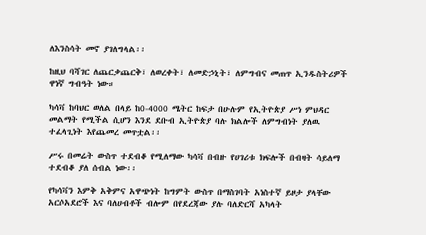ለእንስሳት መኖ ያገለግላል፡፡

ከዚህ ባሻገር ለጨርቃጨርቅ፣ ለወረቀት፣ ለመድኃኒት፣ ለምግብና መጠጥ ኢንዱስትሪዎች ዋነኛ ግብዓት ነው።

ካሳቫ ከባህር ወለል በላይ ከ0-4000 ሜትር ከፍታ በሁሉም የኢትዮጵያ ሥነ ምህዳር መልማት የሚችል ሲሆን እንደ ደቡብ ኢትዮጵያ ባሉ ክልሎች ለምግብነት ያለዉ ተፈላጊነት እየጨመረ መጥቷል፡፡

ሥሩ በመሬት ውስጥ ተደብቆ የሚለማው ካሳቫ በብዙ የሀገሪቱ ክፍሎች በብዛት ሳይለማ ተደብቆ ያለ ሰብል ነው፡፡

የካሳቫን እምቅ አቅምና አዋጭነት ከግምት ውስጥ በማስገባት አነስተኛ ይዞታ ያላቸው አርሶአደሮች እና ባለሀብቶች ብሎም በየደረጃው ያሉ ባለድርሻ አካላት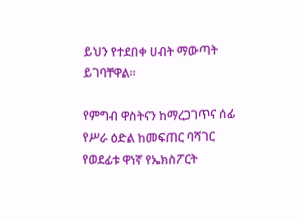ይህን የተደበቀ ሀብት ማውጣት ይገባቸዋል።

የምግብ ዋስትናን ከማረጋገጥና ሰፊ የሥራ ዕድል ከመፍጠር ባሻገር የወደፊቱ ዋነኛ የኤክስፖርት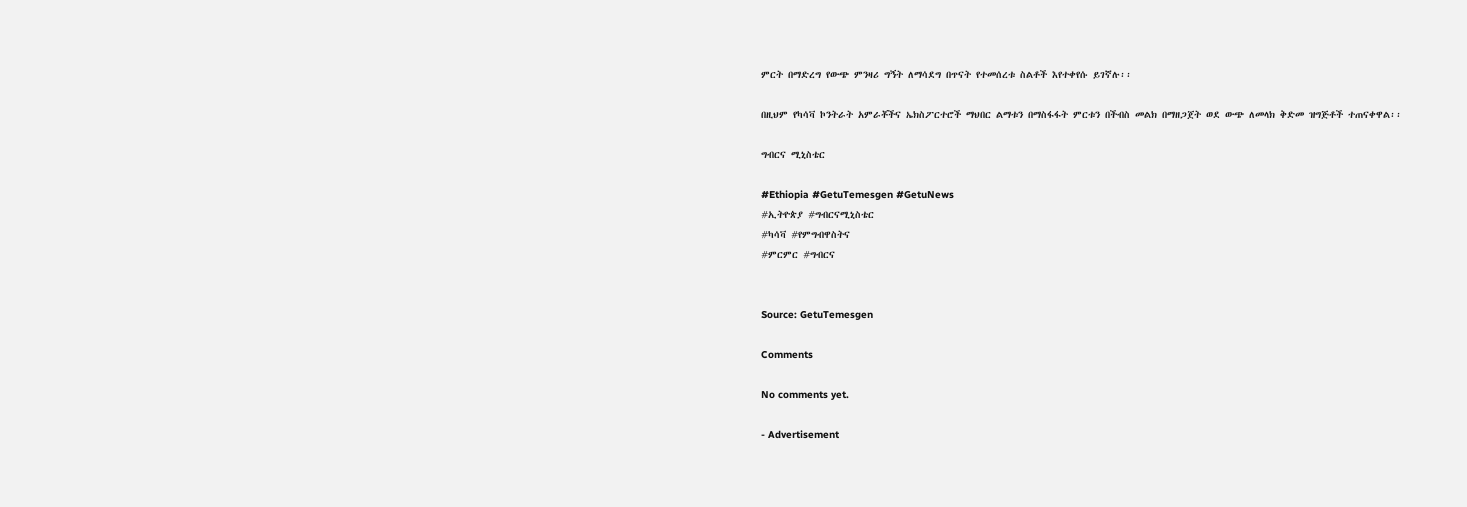ምርት በማድረግ የውጭ ምንዛሪ ግኝት ለማሳደግ በጥናት የተመሰረቱ ስልቶች እየተቀየሱ ይገኛሉ፡፡

በዚህም የካሳቫ ኮንትራት አምራቾችና ኤክስፖርተሮች ማህበር ልማቱን በማስፋፋት ምርቱን በችብስ መልክ በማዘጋጀት ወደ ውጭ ለመላክ ቅድመ ዝግጅቶች ተጠናቀዋል፡፡

ግብርና ሚኒስቴር

#Ethiopia #GetuTemesgen #GetuNews
#ኢትዮጵያ #ግብርናሚኒስቴር
#ካሳቫ #የምግብዋስትና
#ምርምር #ግብርና


Source: GetuTemesgen

Comments

No comments yet.

- Advertisement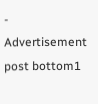-
Advertisement post bottom1